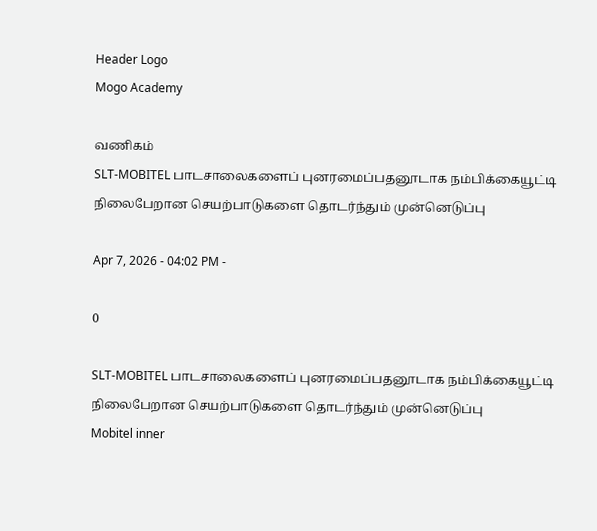Header Logo
Mogo Academy

வணிகம்
SLT-MOBITEL பாடசாலைகளைப் புனரமைப்பதனூடாக நம்பிக்கையூட்டி நிலைபேறான செயற்பாடுகளை தொடர்ந்தும் முன்னெடுப்பு

Apr 7, 2026 - 04:02 PM -

0

SLT-MOBITEL பாடசாலைகளைப் புனரமைப்பதனூடாக நம்பிக்கையூட்டி நிலைபேறான செயற்பாடுகளை தொடர்ந்தும் முன்னெடுப்பு
Mobitel inner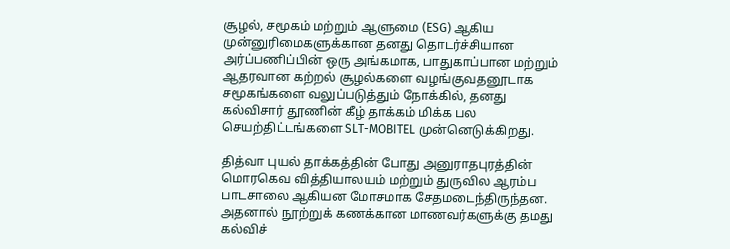சூழல், சமூகம் மற்றும் ஆளுமை (ESG) ஆகிய முன்னுரிமைகளுக்கான தனது தொடர்ச்சியான அர்ப்பணிப்பின் ஒரு அங்கமாக, பாதுகாப்பான மற்றும் ஆதரவான கற்றல் சூழல்களை வழங்குவதனூடாக சமூகங்களை வலுப்படுத்தும் நோக்கில், தனது கல்விசார் தூணின் கீழ் தாக்கம் மிக்க பல செயற்திட்டங்களை SLT-MOBITEL முன்னெடுக்கிறது.

தித்வா புயல் தாக்கத்தின் போது அனுராதபுரத்தின் மொரகெவ வித்தியாலயம் மற்றும் துருவில ஆரம்ப பாடசாலை ஆகியன மோசமாக சேதமடைந்திருந்தன. அதனால் நூற்றுக் கணக்கான மாணவர்களுக்கு தமது கல்விச்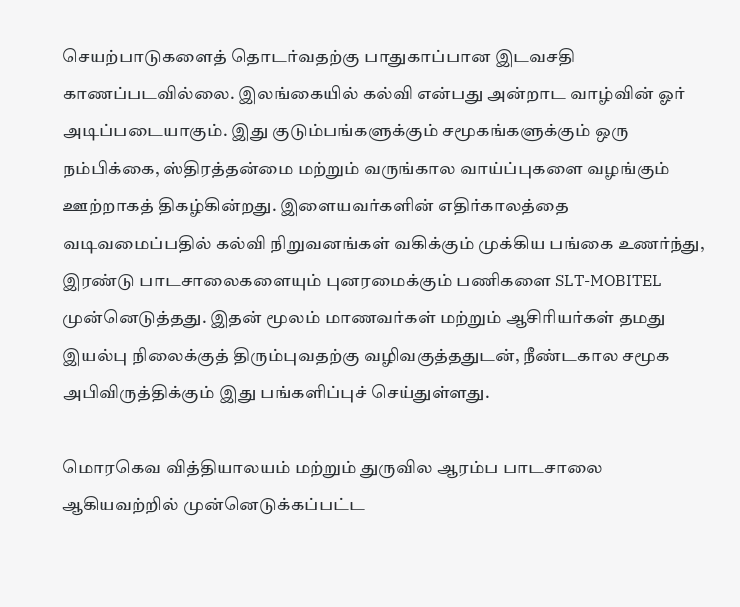செயற்பாடுகளைத் தொடர்வதற்கு பாதுகாப்பான இடவசதி காணப்படவில்லை. இலங்கையில் கல்வி என்பது அன்றாட வாழ்வின் ஓர் அடிப்படையாகும். இது குடும்பங்களுக்கும் சமூகங்களுக்கும் ஒரு நம்பிக்கை, ஸ்திரத்தன்மை மற்றும் வருங்கால வாய்ப்புகளை வழங்கும் ஊற்றாகத் திகழ்கின்றது. இளையவர்களின் எதிர்காலத்தை வடிவமைப்பதில் கல்வி நிறுவனங்கள் வகிக்கும் முக்கிய பங்கை உணர்ந்து, இரண்டு பாடசாலைகளையும் புனரமைக்கும் பணிகளை SLT-MOBITEL முன்னெடுத்தது. இதன் மூலம் மாணவர்கள் மற்றும் ஆசிரியர்கள் தமது இயல்பு நிலைக்குத் திரும்புவதற்கு வழிவகுத்ததுடன், நீண்டகால சமூக அபிவிருத்திக்கும் இது பங்களிப்புச் செய்துள்ளது.

மொரகெவ வித்தியாலயம் மற்றும் துருவில ஆரம்ப பாடசாலை ஆகியவற்றில் முன்னெடுக்கப்பட்ட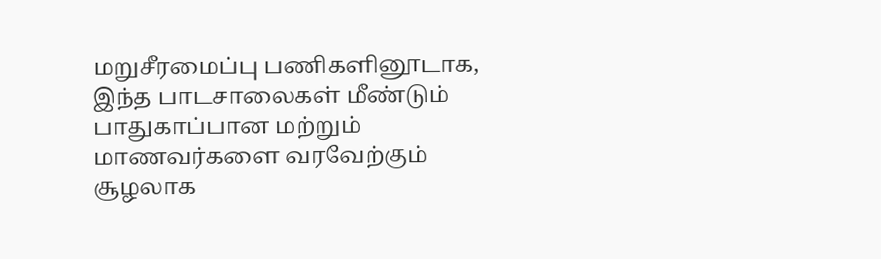மறுசீரமைப்பு பணிகளினூடாக, இந்த பாடசாலைகள் மீண்டும் பாதுகாப்பான மற்றும் மாணவர்களை வரவேற்கும் சூழலாக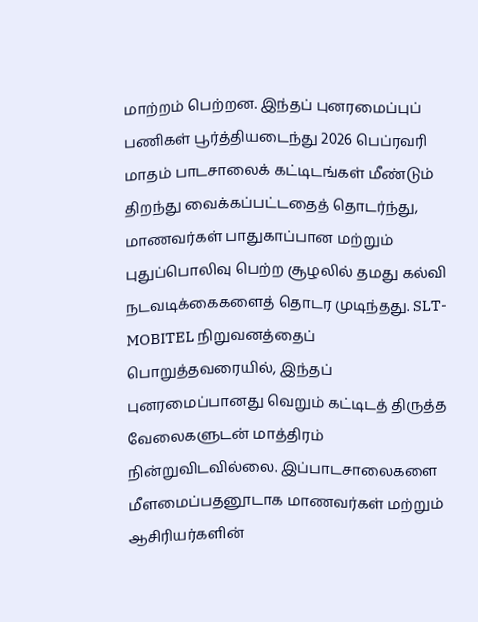மாற்றம் பெற்றன. இந்தப் புனரமைப்புப் பணிகள் பூர்த்தியடைந்து 2026 பெப்ரவரி மாதம் பாடசாலைக் கட்டிடங்கள் மீண்டும் திறந்து வைக்கப்பட்டதைத் தொடர்ந்து, மாணவர்கள் பாதுகாப்பான மற்றும் புதுப்பொலிவு பெற்ற சூழலில் தமது கல்வி நடவடிக்கைகளைத் தொடர முடிந்தது. SLT-MOBITEL நிறுவனத்தைப் பொறுத்தவரையில், இந்தப் புனரமைப்பானது வெறும் கட்டிடத் திருத்த வேலைகளுடன் மாத்திரம் நின்றுவிடவில்லை. இப்பாடசாலைகளை மீளமைப்பதனூடாக மாணவர்கள் மற்றும் ஆசிரியர்களின்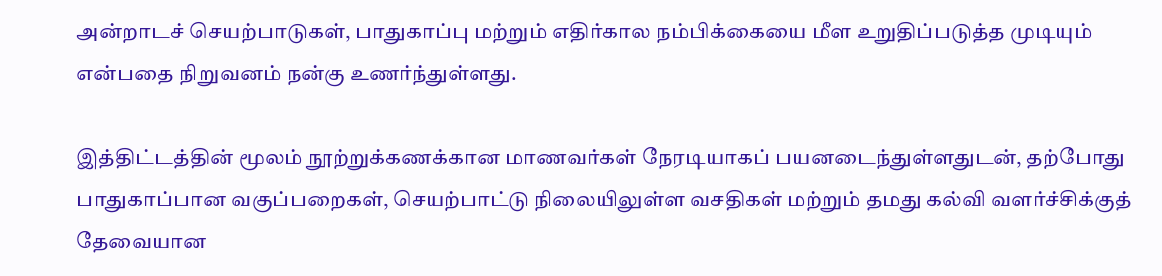அன்றாடச் செயற்பாடுகள், பாதுகாப்பு மற்றும் எதிர்கால நம்பிக்கையை மீள உறுதிப்படுத்த முடியும் என்பதை நிறுவனம் நன்கு உணர்ந்துள்ளது.

இத்திட்டத்தின் மூலம் நூற்றுக்கணக்கான மாணவர்கள் நேரடியாகப் பயனடைந்துள்ளதுடன், தற்போது பாதுகாப்பான வகுப்பறைகள், செயற்பாட்டு நிலையிலுள்ள வசதிகள் மற்றும் தமது கல்வி வளர்ச்சிக்குத் தேவையான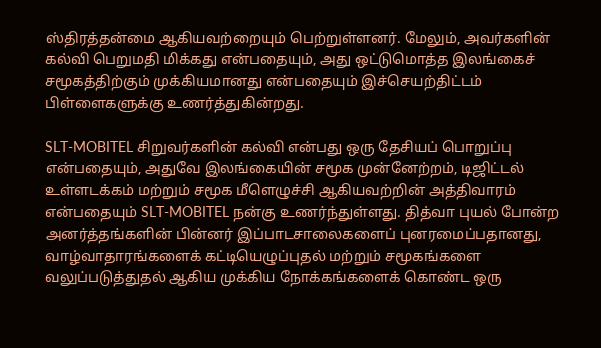ஸ்திரத்தன்மை ஆகியவற்றையும் பெற்றுள்ளனர். மேலும், அவர்களின் கல்வி பெறுமதி மிக்கது என்பதையும், அது ஒட்டுமொத்த இலங்கைச் சமூகத்திற்கும் முக்கியமானது என்பதையும் இச்செயற்திட்டம் பிள்ளைகளுக்கு உணர்த்துகின்றது.

SLT-MOBITEL சிறுவர்களின் கல்வி என்பது ஒரு தேசியப் பொறுப்பு என்பதையும், அதுவே இலங்கையின் சமூக முன்னேற்றம், டிஜிட்டல் உள்ளடக்கம் மற்றும் சமூக மீளெழுச்சி ஆகியவற்றின் அத்திவாரம் என்பதையும் SLT-MOBITEL நன்கு உணர்ந்துள்ளது. தித்வா புயல் போன்ற அனர்த்தங்களின் பின்னர் இப்பாடசாலைகளைப் புனரமைப்பதானது, வாழ்வாதாரங்களைக் கட்டியெழுப்புதல் மற்றும் சமூகங்களை வலுப்படுத்துதல் ஆகிய முக்கிய நோக்கங்களைக் கொண்ட ஒரு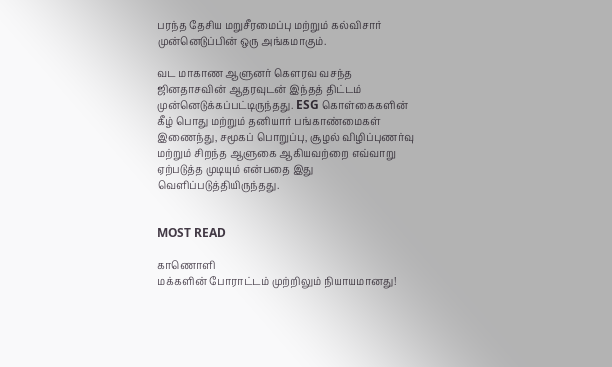பரந்த தேசிய மறுசீரமைப்பு மற்றும் கல்விசார் முன்னெடுப்பின் ஒரு அங்கமாகும்.

வட மாகாண ஆளுனர் கௌரவ வசந்த ஜினதாசவின் ஆதரவுடன் இந்தத் திட்டம் முன்னெடுக்கப்பட்டிருந்தது. ESG கொள்கைகளின் கீழ் பொது மற்றும் தனியார் பங்காண்மைகள் இணைந்து, சமூகப் பொறுப்பு, சூழல் விழிப்புணர்வு மற்றும் சிறந்த ஆளுகை ஆகியவற்றை எவ்வாறு ஏற்படுத்த முடியும் என்பதை இது வெளிப்படுத்தியிருந்தது.


MOST READ

காணொளி
மக்களின் போராட்டம் முற்றிலும் நியாயமானது!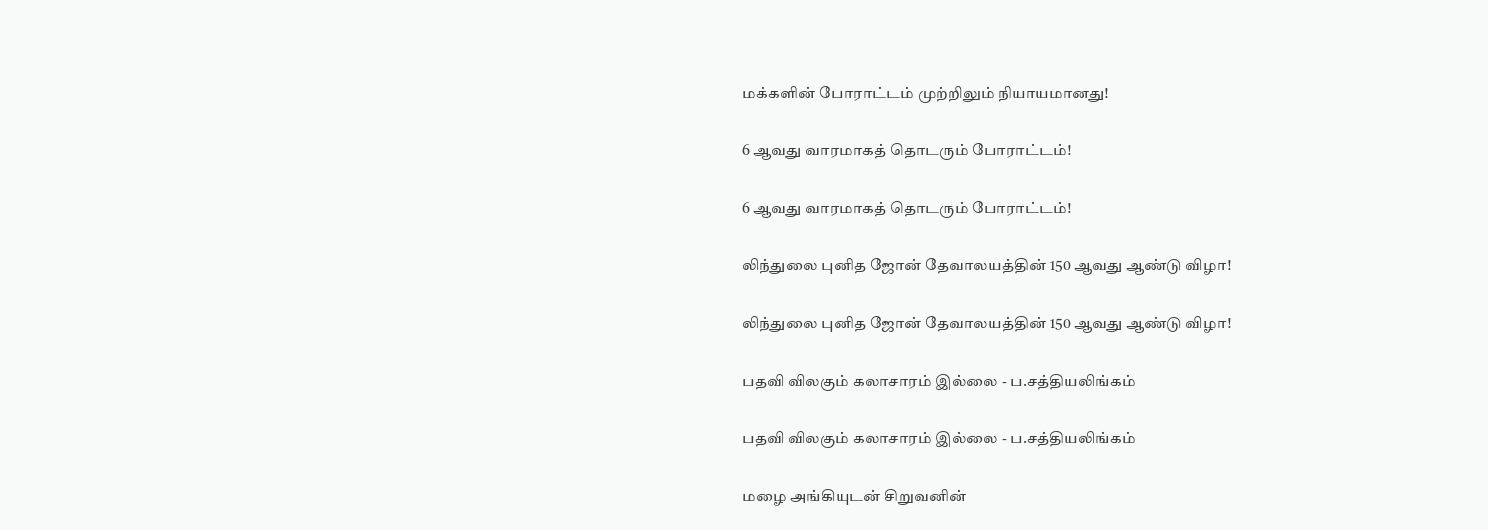மக்களின் போராட்டம் முற்றிலும் நியாயமானது!

6 ஆவது வாரமாகத் தொடரும் போராட்டம்!

6 ஆவது வாரமாகத் தொடரும் போராட்டம்!

லிந்துலை புனித ஜோன் தேவாலயத்தின் 150 ஆவது ஆண்டு விழா!

லிந்துலை புனித ஜோன் தேவாலயத்தின் 150 ஆவது ஆண்டு விழா!

பதவி விலகும் கலாசாரம் இல்லை - ப.சத்தியலிங்கம்

பதவி விலகும் கலாசாரம் இல்லை - ப.சத்தியலிங்கம்

மழை அங்கியுடன் சிறுவனின்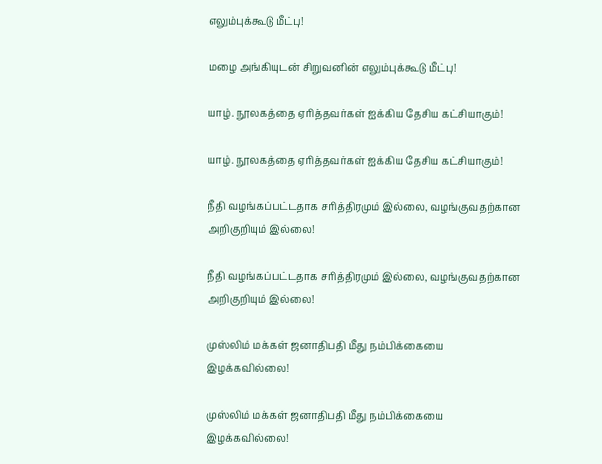எலும்புக்கூடு மீட்பு!

மழை அங்கியுடன் சிறுவனின் எலும்புக்கூடு மீட்பு!

யாழ். நூலகத்தை ஏரித்தவர்கள் ஐக்கிய தேசிய கட்சியாகும்!

யாழ். நூலகத்தை ஏரித்தவர்கள் ஐக்கிய தேசிய கட்சியாகும்!

நீதி வழங்கப்பட்டதாக சரித்திரமும் இல்லை, வழங்குவதற்கான அறிகுறியும் இல்லை!

நீதி வழங்கப்பட்டதாக சரித்திரமும் இல்லை, வழங்குவதற்கான அறிகுறியும் இல்லை!

முஸ்லிம் மக்கள் ஜனாதிபதி மீது நம்பிக்கையை இழக்கவில்லை!

முஸ்லிம் மக்கள் ஜனாதிபதி மீது நம்பிக்கையை இழக்கவில்லை!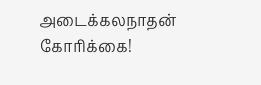அடைக்கலநாதன் கோரிக்கை!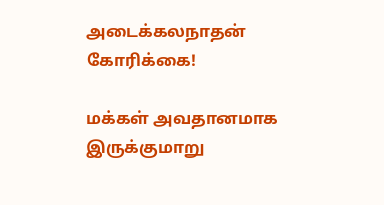அடைக்கலநாதன் கோரிக்கை!

மக்கள் அவதானமாக இருக்குமாறு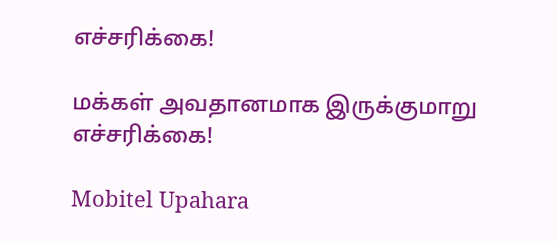எச்சரிக்கை!

மக்கள் அவதானமாக இருக்குமாறு எச்சரிக்கை!

Mobitel Upahara